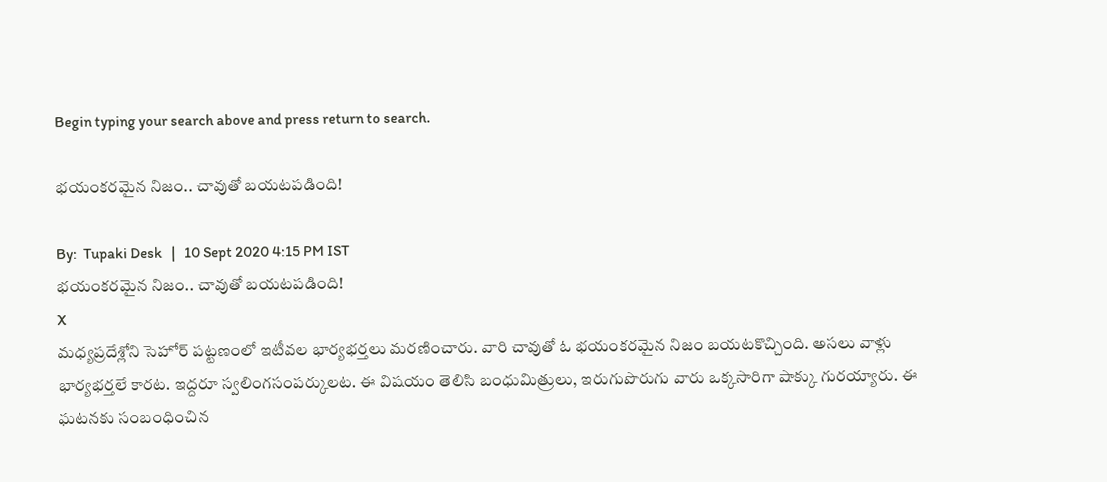Begin typing your search above and press return to search.

భయంకరమైన నిజం.. చావుతో బయటపడింది!

By:  Tupaki Desk   |   10 Sept 2020 4:15 PM IST
భయంకరమైన నిజం.. చావుతో బయటపడింది!
X
మధ్యప్రదేశ్లోని సెహోర్ పట్టణంలో ఇటీవల భార్యభర్తలు మరణించారు. వారి చావుతో ఓ భయంకరమైన నిజం బయటకొచ్చింది. అసలు వాళ్లు భార్యభర్తలే కారట. ఇద్దరూ స్వలింగసంపర్కులట. ఈ విషయం తెలిసి బంధుమిత్రులు, ఇరుగుపొరుగు వారు ఒక్కసారిగా షాక్కు గురయ్యారు. ఈ ఘటనకు సంబంధించిన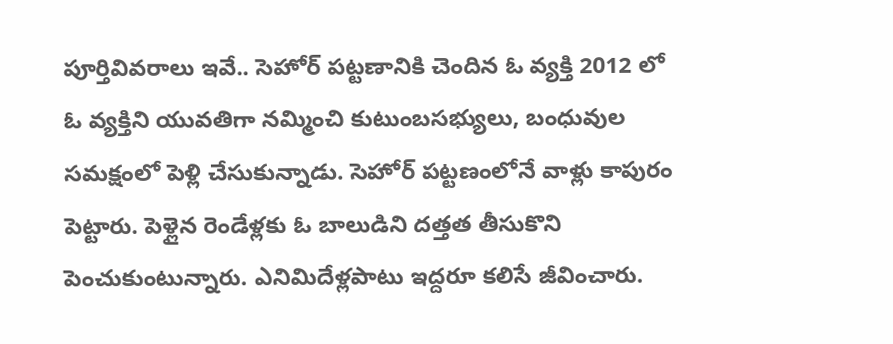పూర్తివివరాలు ఇవే.. సెహోర్ పట్టణానికి చెందిన ఓ వ్యక్తి 2012 లో ఓ వ్యక్తిని యువతిగా నమ్మించి కుటుంబసభ్యులు, బంధువుల సమక్షంలో పెళ్లి చేసుకున్నాడు. సెహోర్ పట్టణంలోనే వాళ్లు కాపురం పెట్టారు. పెళ్లైన రెండేళ్లకు ఓ బాలుడిని దత్తత తీసుకొని పెంచుకుంటున్నారు. ఎనిమిదేళ్లపాటు ఇద్దరూ కలిసే జీవించారు.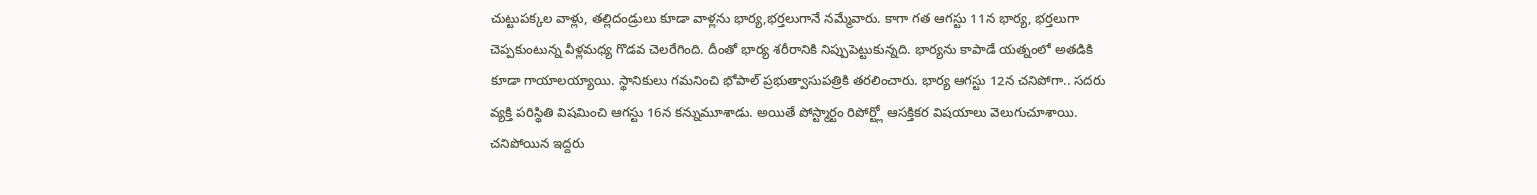చుట్టుపక్కల వాళ్లు, తల్లిదండ్రులు కూడా వాళ్లను భార్య,భర్తలుగానే నమ్మేవారు. కాగా గత ఆగస్టు 11న భార్య, భర్తలుగా చెప్పకుంటున్న వీళ్లమధ్య గొడవ చెలరేగింది. దీంతో భార్య శరీరానికి నిప్పుపెట్టుకున్నది. భార్య‌ను కాపాడే య‌త్నంలో అతడికి కూడా గాయాలయ్యాయి. స్థానికులు గమనించి భోపాల్ ప్ర‌భుత్వాసుప‌త్రికి త‌ర‌లించారు. భార్య ఆగ‌స్టు 12న చ‌నిపోగా.. స‌ద‌రు వ్య‌క్తి ప‌రిస్థితి విష‌మించి ఆగ‌స్టు 16న క‌న్నుమూశాడు. అయితే పోస్ట్మార్టం రిపోర్ట్లో ఆసక్తికర విషయాలు వెలుగుచూశాయి. చనిపోయిన ఇద్ద‌రు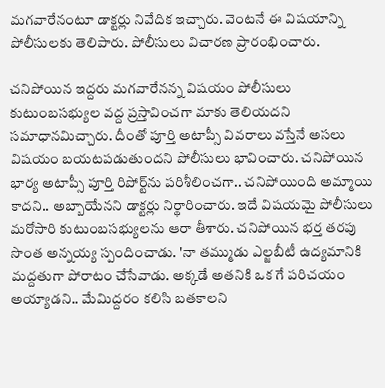మగవారేనంటూ డాక్టర్లు నివేదిక ఇచ్చారు. వెంట‌నే ఈ విష‌యాన్ని పోలీసులకు తెలిపారు. పోలీసులు విచార‌ణ ప్రారంభించారు.

చనిపోయిన ఇద్ద‌రు మ‌గ‌వారేన‌న్న విష‌యం పోలీసులు కుటుంబ‌స‌భ్యుల వ‌ద్ద ప్ర‌స్తావించ‌గా మాకు తెలియ‌ద‌ని స‌మాధాన‌మిచ్చారు. దీంతో పూర్తి అటాప్సీ వివ‌రాలు వ‌స్తేనే అస‌లు విష‌యం బ‌య‌ట‌ప‌డుతుంద‌ని పోలీసులు భావించారు. చ‌నిపోయిన భార్య అటాప్సీ పూర్తి రిపోర్ట్‌ను ప‌రిశీలించ‌గా.. చ‌నిపోయింది అమ్మాయి కాద‌ని.. అబ్బాయేన‌ని డాక్ట‌ర్లు నిర్థారించారు. ఇదే విష‌య‌మై పోలీసులు మ‌రోసారి కుటుంబ‌స‌భ్యుల‌ను ఆరా తీశారు. చ‌నిపోయిన భ‌ర్త త‌ర‌పు సొంత అన్న‌య్య స్పందించాడు. 'నా త‌మ్ముడు ఎల్జ‌బీటీ ఉద్యమానికి మ‌ద్ద‌తుగా పోరాటం చేసేవాడు. అక్క‌డే అత‌నికి ఒక గే ప‌రిచ‌యం అయ్యాడ‌ని.. మేమిద్ద‌రం క‌లిసి బ‌త‌కాల‌ని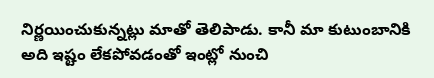నిర్ణ‌యించుకున్న‌ట్లు మాతో తెలిపాడు. కానీ మా కుటుంబానికి అది ఇష్టం లేక‌పోవ‌డంతో ఇంట్లో నుంచి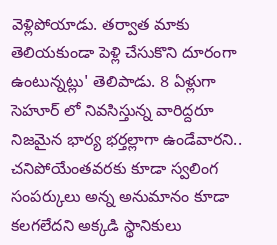వెళ్లిపోయాడు. త‌ర్వాత మాకు తెలియ‌కుండా పెళ్లి చేసుకొని దూరంగా ఉంటున్నట్లు' తెలిపాడు. 8 ఏళ్లుగా సెహూర్ లో నివ‌సిస్తున్న వారిద్ద‌రూ నిజ‌మైన భార్య భ‌ర్త‌ల్లాగా ఉండేవారని.. చ‌నిపోయేంత‌వ‌ర‌కు కూడా స్వ‌లింగ సంప‌ర్కులు అన్న అనుమానం కూడా క‌ల‌గ‌లేద‌ని అక్క‌డి స్థానికులు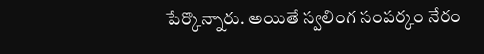పేర్కొన్నారు. అయితే స్వలింగ సంపర్కం నేరం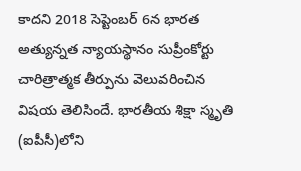కాదని 2018 సెప్టెంబర్ 6న భార‌త అత్యున్న‌త న్యాయ‌స్థానం సుప్రీంకోర్టు చారిత్రాత్మక తీర్పును వెలువరించిన విషయ తెలిసిందే. భారతీయ శిక్షా స్మృతి (ఐపీసీ)లోని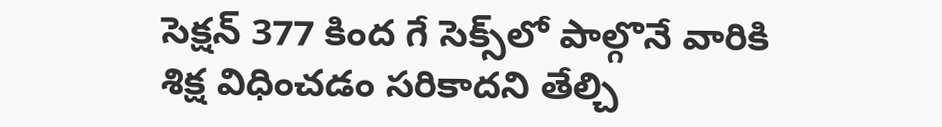సెక్షన్ 377 కింద గే సెక్స్‌‌లో పాల్గొనే వారికి శిక్ష విధించడం సరికాదని తేల్చి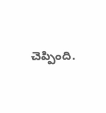చెప్పింది.